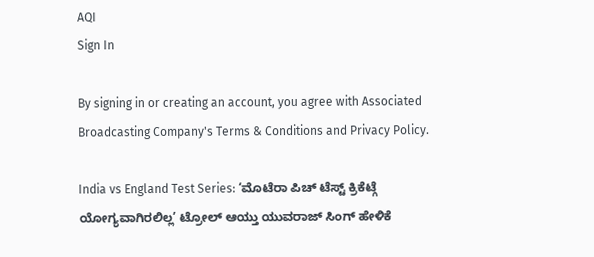AQI
Sign In

By signing in or creating an account, you agree with Associated Broadcasting Company's Terms & Conditions and Privacy Policy.

India vs England Test Series: ‘ಮೊಟೆರಾ ಪಿಚ್ ಟೆಸ್ಟ್ ಕ್ರಿಕೆಟ್ಗೆ ಯೋಗ್ಯವಾಗಿರಲಿಲ್ಲ’ ಟ್ರೋಲ್ ಆಯ್ತು ಯುವರಾಜ್ ಸಿಂಗ್ ಹೇಳಿಕೆ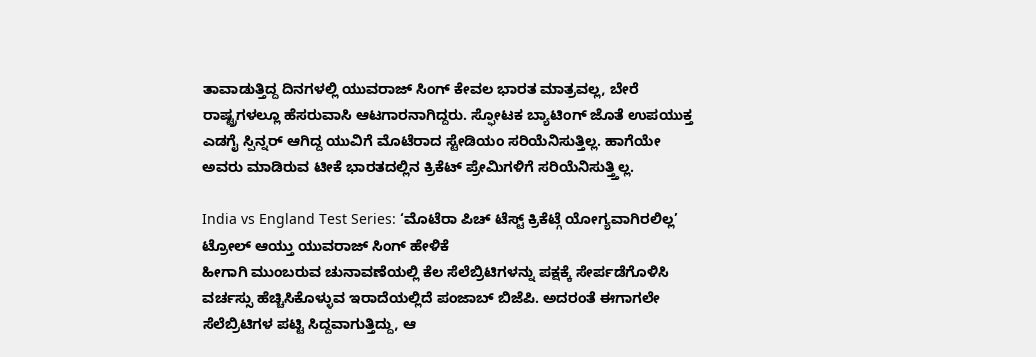ತಾವಾಡುತ್ತಿದ್ದ ದಿನಗಳಲ್ಲಿ ಯುವರಾಜ್ ಸಿಂಗ್ ಕೇವಲ ಭಾರತ ಮಾತ್ರವಲ್ಲ, ಬೇರೆ ರಾಷ್ಟ್ರಗಳಲ್ಲೂ ಹೆಸರುವಾಸಿ ಆಟಗಾರನಾಗಿದ್ದರು. ಸ್ಫೋಟಕ ಬ್ಯಾಟಿಂಗ್ ಜೊತೆ ಉಪಯುಕ್ತ ಎಡಗೈ ಸ್ಪಿನ್ನರ್ ಆಗಿದ್ದ ಯುವಿಗೆ ಮೊಟೆರಾದ ಸ್ಟೇಡಿಯಂ ಸರಿಯೆನಿಸುತ್ತಿಲ್ಲ. ಹಾಗೆಯೇ ಅವರು ಮಾಡಿರುವ ಟೀಕೆ ಭಾರತದಲ್ಲಿನ ಕ್ರಿಕೆಟ್ ಪ್ರೇಮಿಗಳಿಗೆ ಸರಿಯೆನಿಸುತ್ತ್ತಿಲ್ಲ.

India vs England Test Series: ‘ಮೊಟೆರಾ ಪಿಚ್ ಟೆಸ್ಟ್ ಕ್ರಿಕೆಟ್ಗೆ ಯೋಗ್ಯವಾಗಿರಲಿಲ್ಲ’ ಟ್ರೋಲ್ ಆಯ್ತು ಯುವರಾಜ್ ಸಿಂಗ್ ಹೇಳಿಕೆ
ಹೀಗಾಗಿ ಮುಂಬರುವ ಚುನಾವಣೆಯಲ್ಲಿ ಕೆಲ ಸೆಲೆಬ್ರಿಟಿಗಳನ್ನು ಪಕ್ಷಕ್ಕೆ ಸೇರ್ಪಡೆಗೊಳಿಸಿ ವರ್ಚಸ್ಸು ಹೆಚ್ಚಿಸಿಕೊಳ್ಳುವ ಇರಾದೆಯಲ್ಲಿದೆ ಪಂಜಾಬ್ ಬಿಜೆಪಿ. ಅದರಂತೆ ಈಗಾಗಲೇ ಸೆಲೆಬ್ರಿಟಿಗಳ ಪಟ್ಟಿ ಸಿದ್ದವಾಗುತ್ತಿದ್ದು, ಆ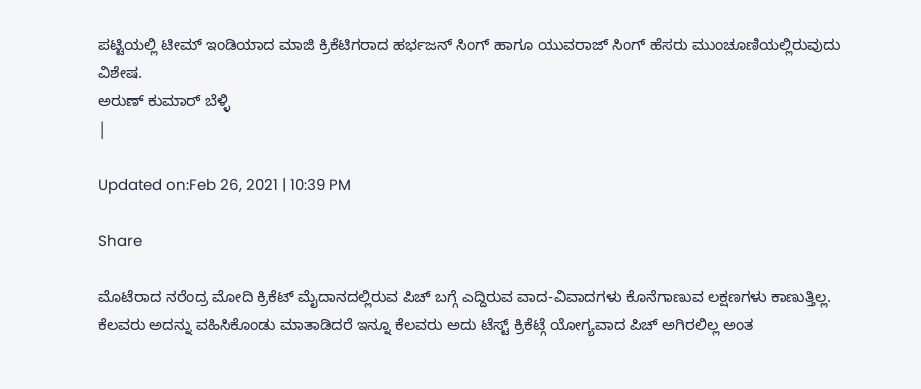ಪಟ್ಟಿಯಲ್ಲಿ ಟೀಮ್ ಇಂಡಿಯಾದ ಮಾಜಿ ಕ್ರಿಕೆಟಿಗರಾದ ಹರ್ಭಜನ್ ಸಿಂಗ್ ಹಾಗೂ ಯುವರಾಜ್ ಸಿಂಗ್ ಹೆಸರು ಮುಂಚೂಣಿಯಲ್ಲಿರುವುದು ವಿಶೇಷ.
ಅರುಣ್ ಕುಮಾರ್ ಬೆಳ್ಳಿ
|

Updated on:Feb 26, 2021 | 10:39 PM

Share

ಮೊಟೆರಾದ ನರೆಂದ್ರ ಮೋದಿ ಕ್ರಿಕೆಟ್ ಮೈದಾನದಲ್ಲಿರುವ ಪಿಚ್ ಬಗ್ಗೆ ಎದ್ದಿರುವ ವಾದ-ವಿವಾದಗಳು ಕೊನೆಗಾಣುವ ಲಕ್ಷಣಗಳು ಕಾಣುತ್ತಿಲ್ಲ. ಕೆಲವರು ಅದನ್ನು ವಹಿಸಿಕೊಂಡು ಮಾತಾಡಿದರೆ ಇನ್ನೂ ಕೆಲವರು ಅದು ಟೆಸ್ಟ್ ಕ್ರಿಕೆಟ್ಗೆ ಯೋಗ್ಯವಾದ ಪಿಚ್ ಅಗಿರಲಿಲ್ಲ ಅಂತ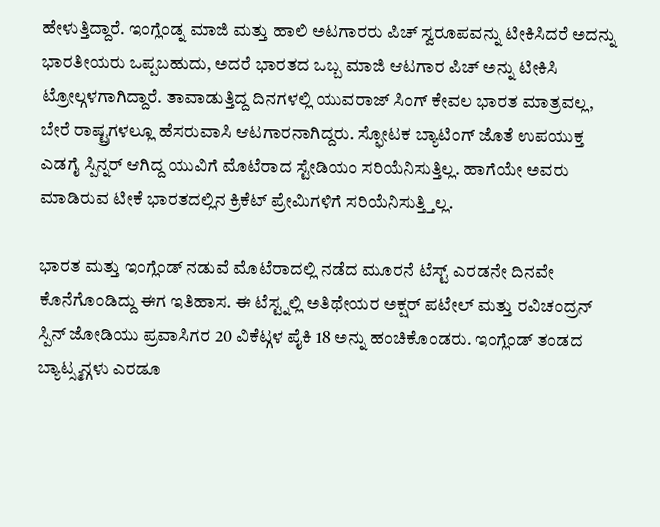ಹೇಳುತ್ತಿದ್ದಾರೆ. ಇಂಗ್ಲೆಂಡ್ನ ಮಾಜಿ ಮತ್ತು ಹಾಲಿ ಅಟಗಾರರು ಪಿಚ್ ಸ್ವರೂಪವನ್ನು ಟೀಕಿಸಿದರೆ ಅದನ್ನು ಭಾರತೀಯರು ಒಪ್ಪಬಹುದು, ಅದರೆ ಭಾರತದ ಒಬ್ಬ ಮಾಜಿ ಆಟಗಾರ ಪಿಚ್ ಅನ್ನು ಟೀಕಿಸಿ ಟ್ರೋಲ್ಗಳಗಾಗಿದ್ದಾರೆ. ತಾವಾಡುತ್ತಿದ್ದ ದಿನಗಳಲ್ಲಿ ಯುವರಾಜ್ ಸಿಂಗ್ ಕೇವಲ ಭಾರತ ಮಾತ್ರವಲ್ಲ, ಬೇರೆ ರಾಷ್ಟ್ರಗಳಲ್ಲೂ ಹೆಸರುವಾಸಿ ಆಟಗಾರನಾಗಿದ್ದರು. ಸ್ಫೋಟಕ ಬ್ಯಾಟಿಂಗ್ ಜೊತೆ ಉಪಯುಕ್ತ ಎಡಗೈ ಸ್ಪಿನ್ನರ್ ಆಗಿದ್ದ ಯುವಿಗೆ ಮೊಟೆರಾದ ಸ್ಟೇಡಿಯಂ ಸರಿಯೆನಿಸುತ್ತಿಲ್ಲ. ಹಾಗೆಯೇ ಅವರು ಮಾಡಿರುವ ಟೀಕೆ ಭಾರತದಲ್ಲಿನ ಕ್ರಿಕೆಟ್ ಪ್ರೇಮಿಗಳಿಗೆ ಸರಿಯೆನಿಸುತ್ತ್ತಿಲ್ಲ.

ಭಾರತ ಮತ್ತು ಇಂಗ್ಲೆಂಡ್ ನಡುವೆ ಮೊಟೆರಾದಲ್ಲಿ ನಡೆದ ಮೂರನೆ ಟೆಸ್ಟ್ ಎರಡನೇ ದಿನವೇ ಕೊನೆಗೊಂಡಿದ್ದು ಈಗ ಇತಿಹಾಸ. ಈ ಟೆಸ್ಟ್ನಲ್ಲಿ ಅತಿಥೇಯರ ಅಕ್ಷರ್ ಪಟೇಲ್ ಮತ್ತು ರವಿಚಂದ್ರನ್ ಸ್ಪಿನ್ ಜೋಡಿಯು ಪ್ರವಾಸಿಗರ 20 ವಿಕೆಟ್ಗಳ ಪೈಕಿ 18 ಅನ್ನು ಹಂಚಿಕೊಂಡರು. ಇಂಗ್ಲೆಂಡ್ ತಂಡದ ಬ್ಯಾಟ್ಸ್ಮನ್ಗಳು ಎರಡೂ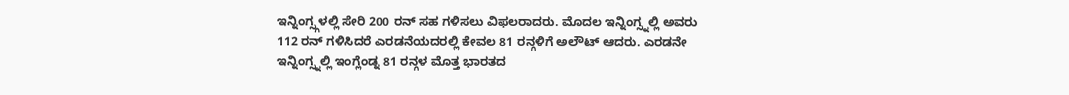ಇನ್ನಿಂಗ್ಸ್ಗಳಲ್ಲಿ ಸೇರಿ 200 ರನ್ ಸಹ ಗಳಿಸಲು ವಿಫಲರಾದರು. ಮೊದಲ ಇನ್ನಿಂಗ್ಸ್ನಲ್ಲಿ ಅವರು 112 ರನ್ ಗಳಿಸಿದರೆ ಎರಡನೆಯದರಲ್ಲಿ ಕೇವಲ 81 ರನ್ಗಳಿಗೆ ಅಲೌಟ್ ಆದರು. ಎರಡನೇ ಇನ್ನಿಂಗ್ಸ್ನಲ್ಲಿ ಇಂಗ್ಲೆಂಡ್ನ 81 ರನ್ಗಳ ಮೊತ್ತ ಭಾರತದ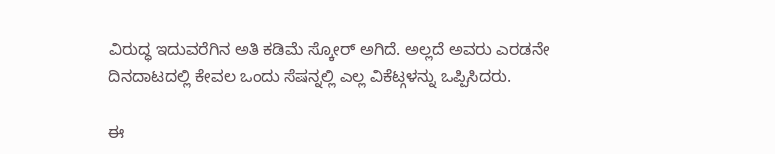ವಿರುದ್ಧ ಇದುವರೆಗಿನ ಅತಿ ಕಡಿಮೆ ಸ್ಕೋರ್ ಅಗಿದೆ. ಅಲ್ಲದೆ ಅವರು ಎರಡನೇ ದಿನದಾಟದಲ್ಲಿ ಕೇವಲ ಒಂದು ಸೆಷನ್ನಲ್ಲಿ ಎಲ್ಲ ವಿಕೆಟ್ಗಳನ್ನು ಒಪ್ಪಿಸಿದರು.

ಈ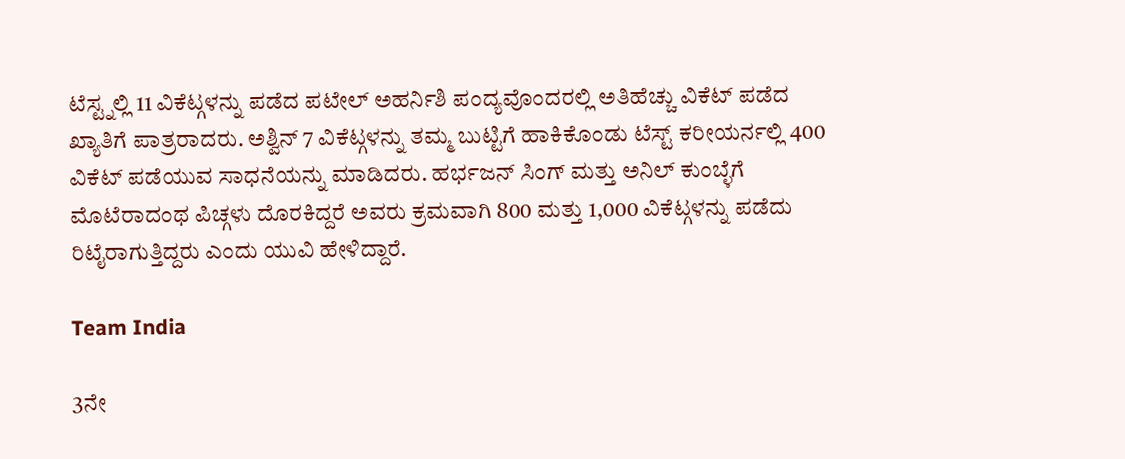ಟೆಸ್ಟ್ನಲ್ಲಿ 11 ವಿಕೆಟ್ಗಳನ್ನು ಪಡೆದ ಪಟೇಲ್ ಅಹರ್ನಿಶಿ ಪಂದ್ಯವೊಂದರಲ್ಲಿ ಅತಿಹೆಚ್ಚು ವಿಕೆಟ್ ಪಡೆದ ಖ್ಯಾತಿಗೆ ಪಾತ್ರರಾದರು. ಅಶ್ವಿನ್ 7 ವಿಕೆಟ್ಗಳನ್ನು ತಮ್ಮ ಬುಟ್ಟಿಗೆ ಹಾಕಿಕೊಂಡು ಟೆಸ್ಟ್ ಕರೀಯರ್ನಲ್ಲಿ 400 ವಿಕೆಟ್ ಪಡೆಯುವ ಸಾಧನೆಯನ್ನು ಮಾಡಿದರು. ಹರ್ಭಜನ್ ಸಿಂಗ್ ಮತ್ತು ಅನಿಲ್ ಕುಂಬ್ಳೆಗೆ ಮೊಟೆರಾದಂಥ ಪಿಚ್ಗಳು ದೊರಕಿದ್ದರೆ ಅವರು ಕ್ರಮವಾಗಿ 800 ಮತ್ತು 1,000 ವಿಕೆಟ್ಗಳನ್ನು ಪಡೆದು ರಿಟೈರಾಗುತ್ತಿದ್ದರು ಎಂದು ಯುವಿ ಹೇಳಿದ್ದಾರೆ.

Team India

3ನೇ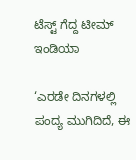ಟೆಸ್ಟ್ ಗೆದ್ದ ಟೀಮ್ ಇಂಡಿಯಾ

‘ಎರಡೇ ದಿನಗಳಲ್ಲಿ ಪಂದ್ಯ ಮುಗಿದಿದೆ, ಈ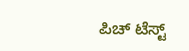ಪಿಚ್ ಟೆಸ್ಟ್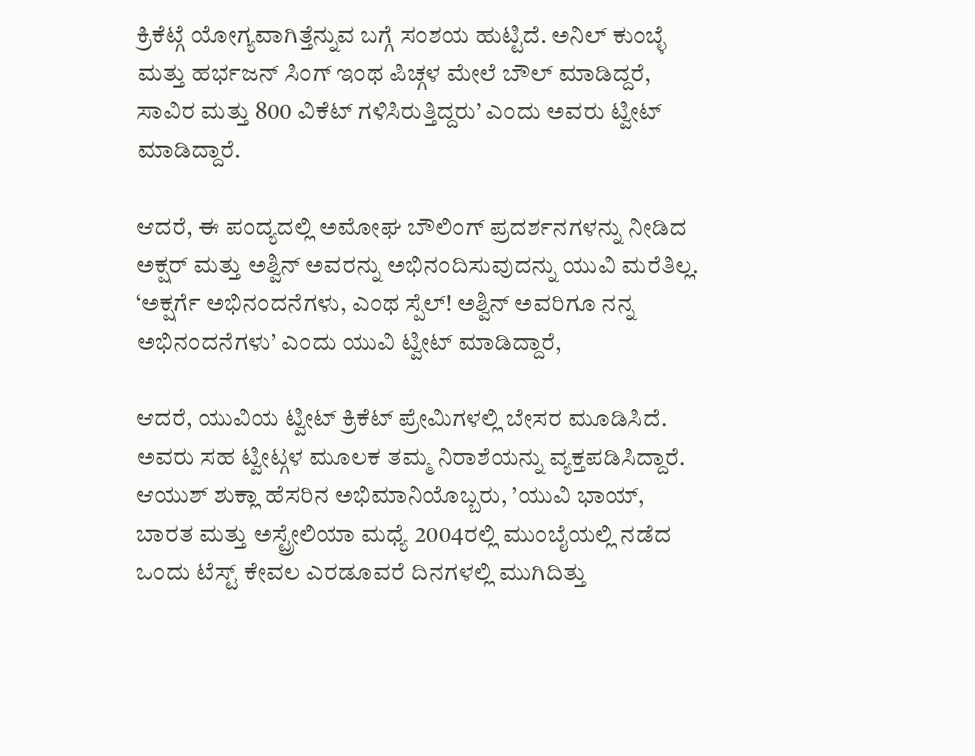ಕ್ರಿಕೆಟ್ಗೆ ಯೋಗ್ಯವಾಗಿತ್ತೆನ್ನುವ ಬಗ್ಗೆ ಸಂಶಯ ಹುಟ್ಟಿದೆ. ಅನಿಲ್ ಕುಂಬ್ಳೆ ಮತ್ತು ಹರ್ಭಜನ್ ಸಿಂಗ್ ಇಂಥ ಪಿಚ್ಗಳ ಮೇಲೆ ಬೌಲ್ ಮಾಡಿದ್ದರೆ, ಸಾವಿರ ಮತ್ತು 800 ವಿಕೆಟ್ ಗಳಿಸಿರುತ್ತಿದ್ದರು’ ಎಂದು ಅವರು ಟ್ವೀಟ್ ಮಾಡಿದ್ದಾರೆ.

ಆದರೆ, ಈ ಪಂದ್ಯದಲ್ಲಿ ಅಮೋಘ ಬೌಲಿಂಗ್ ಪ್ರದರ್ಶನಗಳನ್ನು ನೀಡಿದ ಅಕ್ಷರ್ ಮತ್ತು ಅಶ್ವಿನ್ ಅವರನ್ನು ಅಭಿನಂದಿಸುವುದನ್ನು ಯುವಿ ಮರೆತಿಲ್ಲ. ‘ಅಕ್ಷರ್ಗೆ ಅಭಿನಂದನೆಗಳು, ಎಂಥ ಸ್ಪೆಲ್! ಅಶ್ವಿನ್ ಅವರಿಗೂ ನನ್ನ ಅಭಿನಂದನೆಗಳು’ ಎಂದು ಯುವಿ ಟ್ವೀಟ್ ಮಾಡಿದ್ದಾರೆ,

ಆದರೆ, ಯುವಿಯ ಟ್ವೀಟ್ ಕ್ರಿಕೆಟ್ ಪ್ರೇಮಿಗಳಲ್ಲಿ ಬೇಸರ ಮೂಡಿಸಿದೆ. ಅವರು ಸಹ ಟ್ವೀಟ್ಗಳ ಮೂಲಕ ತಮ್ಮ ನಿರಾಶೆಯನ್ನು ವ್ಯಕ್ತಪಡಿಸಿದ್ದಾರೆ. ಆಯುಶ್ ಶುಕ್ಲಾ ಹೆಸರಿನ ಅಭಿಮಾನಿಯೊಬ್ಬರು, ’ಯುವಿ ಭಾಯ್, ಬಾರತ ಮತ್ತು ಅಸ್ಟ್ರೇಲಿಯಾ ಮಧ್ಯೆ 2004ರಲ್ಲಿ ಮುಂಬೈಯಲ್ಲಿ ನಡೆದ ಒಂದು ಟೆಸ್ಟ್ ಕೇವಲ ಎರಡೂವರೆ ದಿನಗಳಲ್ಲಿ ಮುಗಿದಿತ್ತು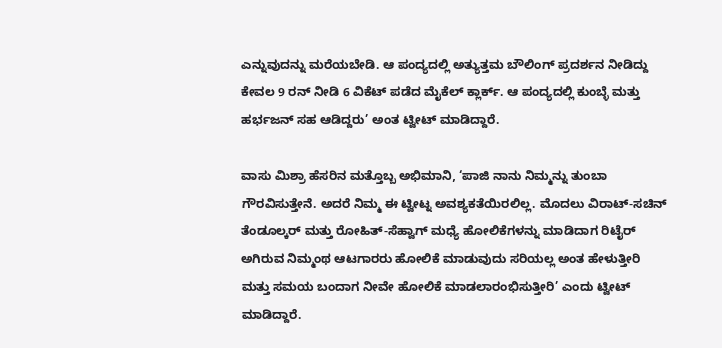ಎನ್ನುವುದನ್ನು ಮರೆಯಬೇಡಿ. ಆ ಪಂದ್ಯದಲ್ಲಿ ಅತ್ಯುತ್ತಮ ಬೌಲಿಂಗ್ ಪ್ರದರ್ಶನ ನೀಡಿದ್ದು ಕೇವಲ 9 ರನ್ ನೀಡಿ 6 ವಿಕೆಟ್ ಪಡೆದ ಮೈಕೆಲ್ ಕ್ಲಾರ್ಕ್. ಆ ಪಂದ್ಯದಲ್ಲಿ ಕುಂಬ್ಳೆ ಮತ್ತು ಹರ್ಭಜನ್ ಸಹ ಆಡಿದ್ದರು’ ಅಂತ ಟ್ವೀಟ್ ಮಾಡಿದ್ದಾರೆ.

ವಾಸು ಮಿಶ್ರಾ ಹೆಸರಿನ ಮತ್ತೊಬ್ಬ ಅಭಿಮಾನಿ, ‘ಪಾಜಿ ನಾನು ನಿಮ್ಮನ್ನು ತುಂಬಾ ಗೌರವಿಸುತ್ತೇನೆ. ಅದರೆ ನಿಮ್ಮ ಈ ಟ್ವೀಟ್ನ ಅವಶ್ಯಕತೆಯಿರಲಿಲ್ಲ. ಮೊದಲು ವಿರಾಟ್-ಸಚಿನ್ ತೆಂಡೂಲ್ಕರ್ ಮತ್ತು ರೋಹಿತ್-ಸೆಹ್ವಾಗ್ ಮಧ್ಯೆ ಹೋಲಿಕೆಗಳನ್ನು ಮಾಡಿದಾಗ ರಿಟೈರ್ ಅಗಿರುವ ನಿಮ್ಮಂಥ ಆಟಗಾರರು ಹೋಲಿಕೆ ಮಾಡುವುದು ಸರಿಯಲ್ಲ ಅಂತ ಹೇಳುತ್ತೀರಿ ಮತ್ತು ಸಮಯ ಬಂದಾಗ ನೀವೇ ಹೋಲಿಕೆ ಮಾಡಲಾರಂಭಿಸುತ್ತೀರಿ’ ಎಂದು ಟ್ವೀಟ್ ಮಾಡಿದ್ದಾರೆ.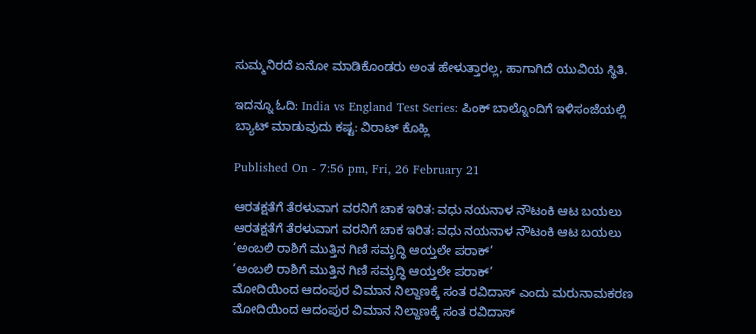ಸುಮ್ಮನಿರದೆ ಏನೋ ಮಾಡಿಕೊಂಡರು ಅಂತ ಹೇಳುತ್ತಾರಲ್ಲ, ಹಾಗಾಗಿದೆ ಯುವಿಯ ಸ್ಥಿತಿ.

ಇದನ್ನೂ ಓದಿ: India vs England Test Series: ಪಿಂಕ್ ಬಾಲ್ನೊಂದಿಗೆ ಇಳಿಸಂಜೆಯಲ್ಲಿ ಬ್ಯಾಟ್ ಮಾಡುವುದು ಕಷ್ಟ: ವಿರಾಟ್ ಕೊಹ್ಲಿ

Published On - 7:56 pm, Fri, 26 February 21

ಆರತಕ್ಷತೆಗೆ ತೆರಳುವಾಗ ವರನಿಗೆ ಚಾಕ ಇರಿತ: ವಧು ನಯನಾಳ ನೌಟಂಕಿ ಆಟ ಬಯಲು
ಆರತಕ್ಷತೆಗೆ ತೆರಳುವಾಗ ವರನಿಗೆ ಚಾಕ ಇರಿತ: ವಧು ನಯನಾಳ ನೌಟಂಕಿ ಆಟ ಬಯಲು
‘ಅಂಬಲಿ ರಾಶಿಗೆ ಮುತ್ತಿನ ಗಿಣಿ ಸಮೃದ್ಧಿ ಆಯ್ತಲೇ ಪರಾಕ್’
‘ಅಂಬಲಿ ರಾಶಿಗೆ ಮುತ್ತಿನ ಗಿಣಿ ಸಮೃದ್ಧಿ ಆಯ್ತಲೇ ಪರಾಕ್’
ಮೋದಿಯಿಂದ ಆದಂಪುರ ವಿಮಾನ ನಿಲ್ದಾಣಕ್ಕೆ ಸಂತ ರವಿದಾಸ್ ಎಂದು ಮರುನಾಮಕರಣ
ಮೋದಿಯಿಂದ ಆದಂಪುರ ವಿಮಾನ ನಿಲ್ದಾಣಕ್ಕೆ ಸಂತ ರವಿದಾಸ್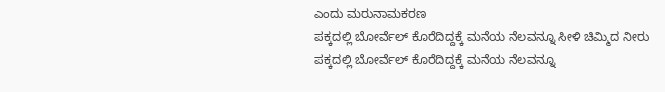ಎಂದು ಮರುನಾಮಕರಣ
ಪಕ್ಕದಲ್ಲಿ ಬೋರ್ವೆಲ್ ಕೊರೆದಿದ್ದಕ್ಕೆ ಮನೆಯ ನೆಲವನ್ನೂ ಸೀಳಿ ಚಿಮ್ಮಿದ ನೀರು
ಪಕ್ಕದಲ್ಲಿ ಬೋರ್ವೆಲ್ ಕೊರೆದಿದ್ದಕ್ಕೆ ಮನೆಯ ನೆಲವನ್ನೂ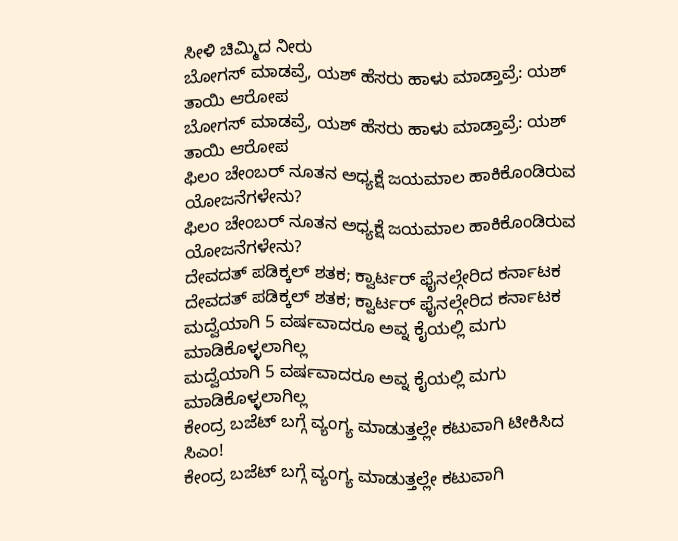ಸೀಳಿ ಚಿಮ್ಮಿದ ನೀರು
ಬೋಗಸ್ ಮಾಡವ್ರೆ, ಯಶ್ ಹೆಸರು ಹಾಳು ಮಾಡ್ತಾವ್ರೆ: ಯಶ್ ತಾಯಿ ಆರೋಪ
ಬೋಗಸ್ ಮಾಡವ್ರೆ, ಯಶ್ ಹೆಸರು ಹಾಳು ಮಾಡ್ತಾವ್ರೆ: ಯಶ್ ತಾಯಿ ಆರೋಪ
ಫಿಲಂ ಚೇಂಬರ್ ನೂತನ ಅಧ್ಯಕ್ಷೆ ಜಯಮಾಲ ಹಾಕಿಕೊಂಡಿರುವ ಯೋಜನೆಗಳೇನು?
ಫಿಲಂ ಚೇಂಬರ್ ನೂತನ ಅಧ್ಯಕ್ಷೆ ಜಯಮಾಲ ಹಾಕಿಕೊಂಡಿರುವ ಯೋಜನೆಗಳೇನು?
ದೇವದತ್ ಪಡಿಕ್ಕಲ್ ಶತಕ; ಕ್ವಾರ್ಟರ್ ಫೈನಲ್ಗೇರಿದ ಕರ್ನಾಟಕ
ದೇವದತ್ ಪಡಿಕ್ಕಲ್ ಶತಕ; ಕ್ವಾರ್ಟರ್ ಫೈನಲ್ಗೇರಿದ ಕರ್ನಾಟಕ
ಮದ್ವೆಯಾಗಿ 5 ವರ್ಷವಾದರೂ ಅವ್ನ ಕೈಯಲ್ಲಿ ಮಗು ಮಾಡಿಕೊಳ್ಳಲಾಗಿಲ್ಲ
ಮದ್ವೆಯಾಗಿ 5 ವರ್ಷವಾದರೂ ಅವ್ನ ಕೈಯಲ್ಲಿ ಮಗು ಮಾಡಿಕೊಳ್ಳಲಾಗಿಲ್ಲ
ಕೇಂದ್ರ ಬಜೆಟ್ ಬಗ್ಗೆ ವ್ಯಂಗ್ಯ ಮಾಡುತ್ತಲ್ಲೇ ಕಟುವಾಗಿ ಟೀಕಿಸಿದ ಸಿಎಂ!
ಕೇಂದ್ರ ಬಜೆಟ್ ಬಗ್ಗೆ ವ್ಯಂಗ್ಯ ಮಾಡುತ್ತಲ್ಲೇ ಕಟುವಾಗಿ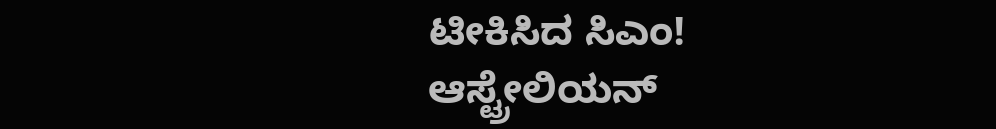ಟೀಕಿಸಿದ ಸಿಎಂ!
ಆಸ್ಟ್ರೇಲಿಯನ್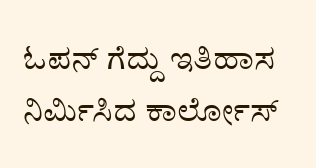ಓಪನ್ ಗೆದ್ದು ಇತಿಹಾಸ ನಿರ್ಮಿಸಿದ ಕಾರ್ಲೋಸ್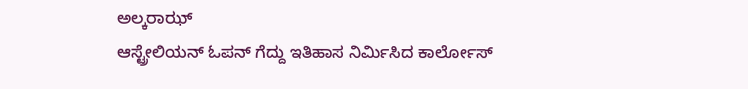ಅಲ್ಕರಾಝ್
ಆಸ್ಟ್ರೇಲಿಯನ್ ಓಪನ್ ಗೆದ್ದು ಇತಿಹಾಸ ನಿರ್ಮಿಸಿದ ಕಾರ್ಲೋಸ್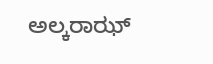ಅಲ್ಕರಾಝ್